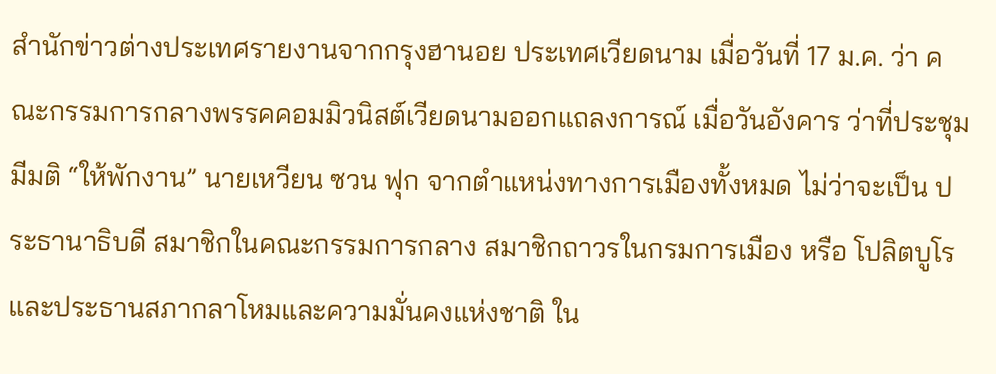สำนักข่าวต่างประเทศรายงานจากกรุงฮานอย ประเทศเวียดนาม เมื่อวันที่ 17 ม.ค. ว่า คณะกรรมการกลางพรรคคอมมิวนิสต์เวียดนามออกแถลงการณ์ เมื่อวันอังคาร ว่าที่ประชุมมีมติ “ให้พักงาน” นายเหวียน ซวน ฟุก จากตำแหน่งทางการเมืองทั้งหมด ไม่ว่าจะเป็น ประธานาธิบดี สมาชิกในคณะกรรมการกลาง สมาชิกถาวรในกรมการเมือง หรือ โปลิตบูโร และประธานสภากลาโหมและความมั่นคงแห่งชาติ ใน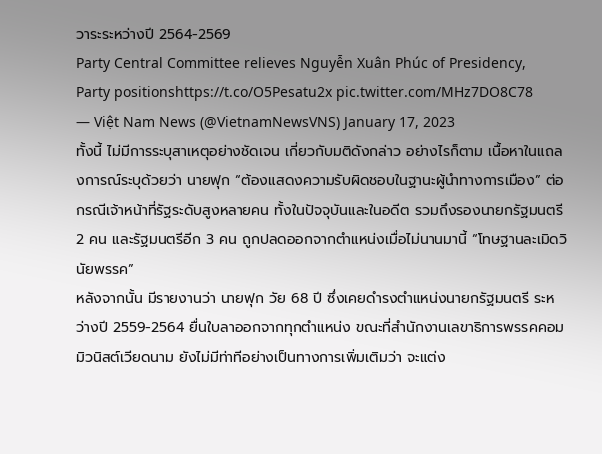วาระระหว่างปี 2564-2569
Party Central Committee relieves Nguyễn Xuân Phúc of Presidency, Party positionshttps://t.co/O5Pesatu2x pic.twitter.com/MHz7DO8C78
— Việt Nam News (@VietnamNewsVNS) January 17, 2023
ทั้งนี้ ไม่มีการระบุสาเหตุอย่างชัดเจน เกี่ยวกับมติดังกล่าว อย่างไรก็ตาม เนื้อหาในแถลงการณ์ระบุด้วยว่า นายฟุก “ต้องแสดงความรับผิดชอบในฐานะผู้นำทางการเมือง” ต่อกรณีเจ้าหน้าที่รัฐระดับสูงหลายคน ทั้งในปัจจุบันและในอดีต รวมถึงรองนายกรัฐมนตรี 2 คน และรัฐมนตรีอีก 3 คน ถูกปลดออกจากตำแหน่งเมื่อไม่นานมานี้ “โทษฐานละเมิดวินัยพรรค”
หลังจากนั้น มีรายงานว่า นายฟุก วัย 68 ปี ซึ่งเคยดำรงตำแหน่งนายกรัฐมนตรี ระหว่างปี 2559-2564 ยื่นใบลาออกจากทุกตำแหน่ง ขณะที่สำนักงานเลขาธิการพรรคคอมมิวนิสต์เวียดนาม ยังไม่มีท่าทีอย่างเป็นทางการเพิ่มเติมว่า จะแต่ง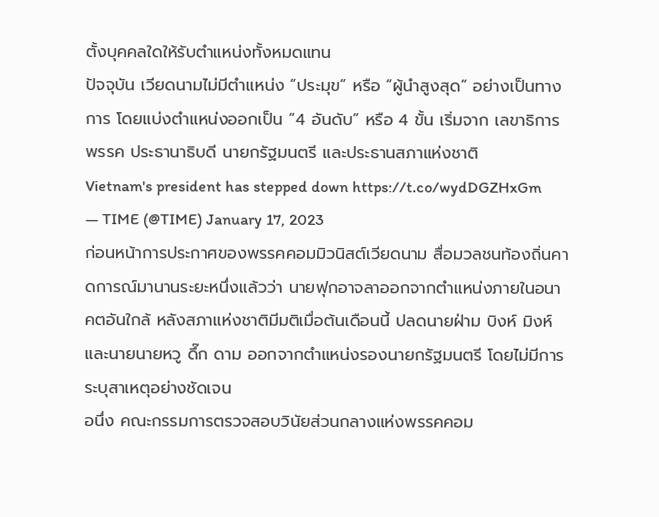ตั้งบุคคลใดให้รับตำแหน่งทั้งหมดแทน
ปัจจุบัน เวียดนามไม่มีตำแหน่ง “ประมุข” หรือ “ผู้นำสูงสุด” อย่างเป็นทางการ โดยแบ่งตำแหน่งออกเป็น “4 อันดับ” หรือ 4 ขั้น เริ่มจาก เลขาธิการพรรค ประธานาธิบดี นายกรัฐมนตรี และประธานสภาแห่งชาติ
Vietnam's president has stepped down https://t.co/wydDGZHxGm
— TIME (@TIME) January 17, 2023
ก่อนหน้าการประกาศของพรรคคอมมิวนิสต์เวียดนาม สื่อมวลชนท้องถิ่นคาดการณ์มานานระยะหนึ่งแล้วว่า นายฟุกอาจลาออกจากตำแหน่งภายในอนาคตอันใกล้ หลังสภาแห่งชาติมีมติเมื่อต้นเดือนนี้ ปลดนายฝ่าม บิงห์ มิงห์ และนายนายหวู ดึ๊ก ดาม ออกจากตำแหน่งรองนายกรัฐมนตรี โดยไม่มีการระบุสาเหตุอย่างชัดเจน
อนึ่ง คณะกรรมการตรวจสอบวินัยส่วนกลางแห่งพรรคคอม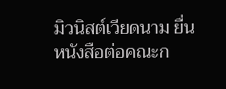มิวนิสต์เวียดนาม ยื่นหนังสือต่อคณะก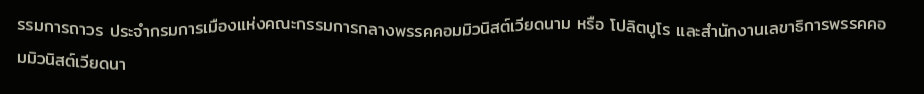รรมการถาวร ประจำกรมการเมืองแห่งคณะกรรมการกลางพรรคคอมมิวนิสต์เวียดนาม หรือ โปลิตบูโร และสำนักงานเลขาธิการพรรคคอมมิวนิสต์เวียดนา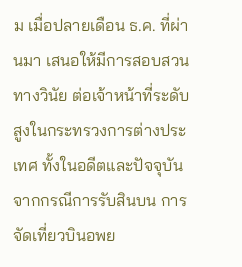ม เมื่อปลายเดือน ธ.ค. ที่ผ่านมา เสนอให้มีการสอบสวนทางวินัย ต่อเจ้าหน้าที่ระดับสูงในกระทรวงการต่างประเทศ ทั้งในอดีตและปัจจุบัน จากกรณีการรับสินบน การจัดเที่ยวบินอพย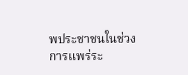พประชาชนในช่วงการแพร่ระ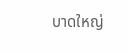บาดใหญ่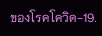ของโรคโควิด-19.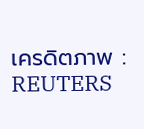เครดิตภาพ : REUTERS